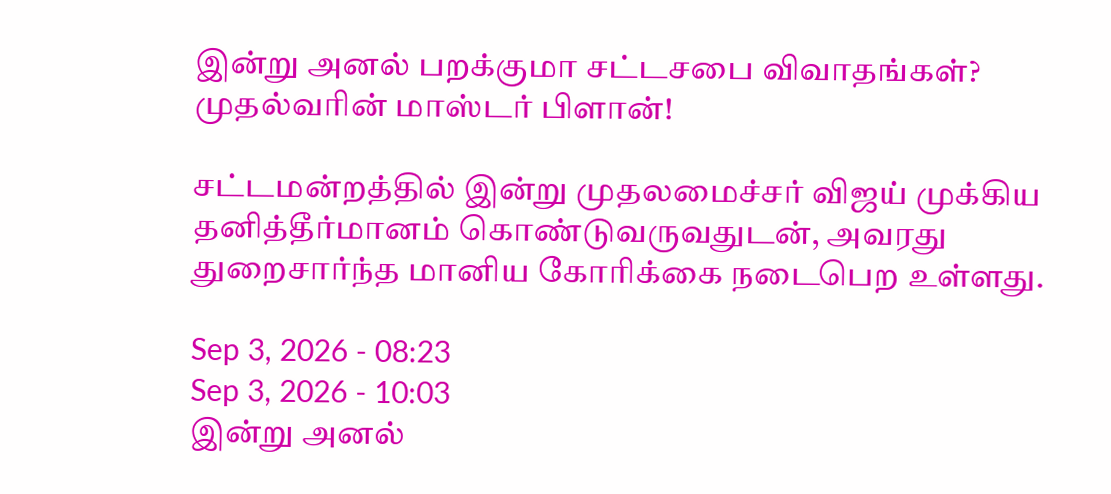இன்று அனல் பறக்குமா சட்டசபை விவாதங்கள்? முதல்வரின் மாஸ்டர் பிளான்!

சட்டமன்றத்தில் இன்று முதலமைச்சர் விஜய் முக்கிய தனித்தீர்மானம் கொண்டுவருவதுடன், அவரது துறைசார்ந்த மானிய கோரிக்கை நடைபெற உள்ளது.

Sep 3, 2026 - 08:23
Sep 3, 2026 - 10:03
இன்று அனல்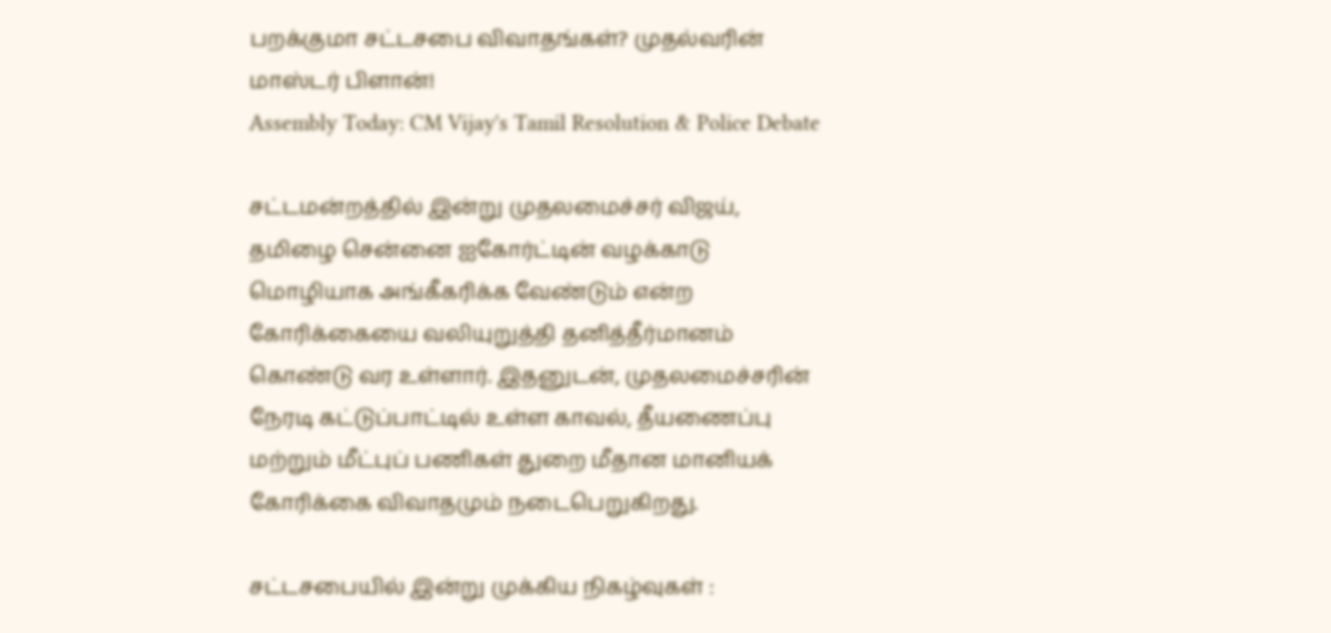பறக்குமா சட்டசபை விவாதங்கள்? முதல்வரின் மாஸ்டர் பிளான்!
Assembly Today: CM Vijay's Tamil Resolution & Police Debate

சட்டமன்றத்தில் இன்று முதலமைச்சர் விஜய், தமிழை சென்னை ஐகோர்ட்டின் வழக்காடு மொழியாக அங்கீகரிக்க வேண்டும் என்ற கோரிக்கையை வலியுறுத்தி தனித்தீர்மானம் கொண்டு வர உள்ளார். இதனுடன், முதலமைச்சரின் நேரடி கட்டுப்பாட்டில் உள்ள காவல், தீயணைப்பு மற்றும் மீட்புப் பணிகள் துறை மீதான மானியக் கோரிக்கை விவாதமும் நடைபெறுகிறது.

சட்டசபையில் இன்று முக்கிய நிகழ்வுகள் :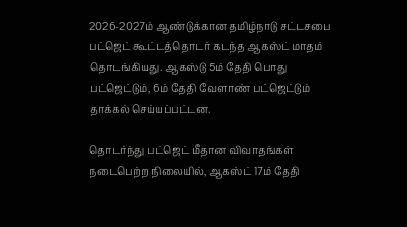2026-2027ம் ஆண்டுக்கான தமிழ்நாடு சட்டசபை பட்ஜெட் கூட்டத்தொடர் கடந்த ஆகஸ்ட் மாதம் தொடங்கியது. ஆகஸ்டு 5ம் தேதி பொது பட்ஜெட்டும், 6ம் தேதி வேளாண் பட்ஜெட்டும் தாக்கல் செய்யப்பட்டன.

தொடர்ந்து பட்ஜெட் மீதான விவாதங்கள் நடைபெற்ற நிலையில், ஆகஸ்ட் 17ம் தேதி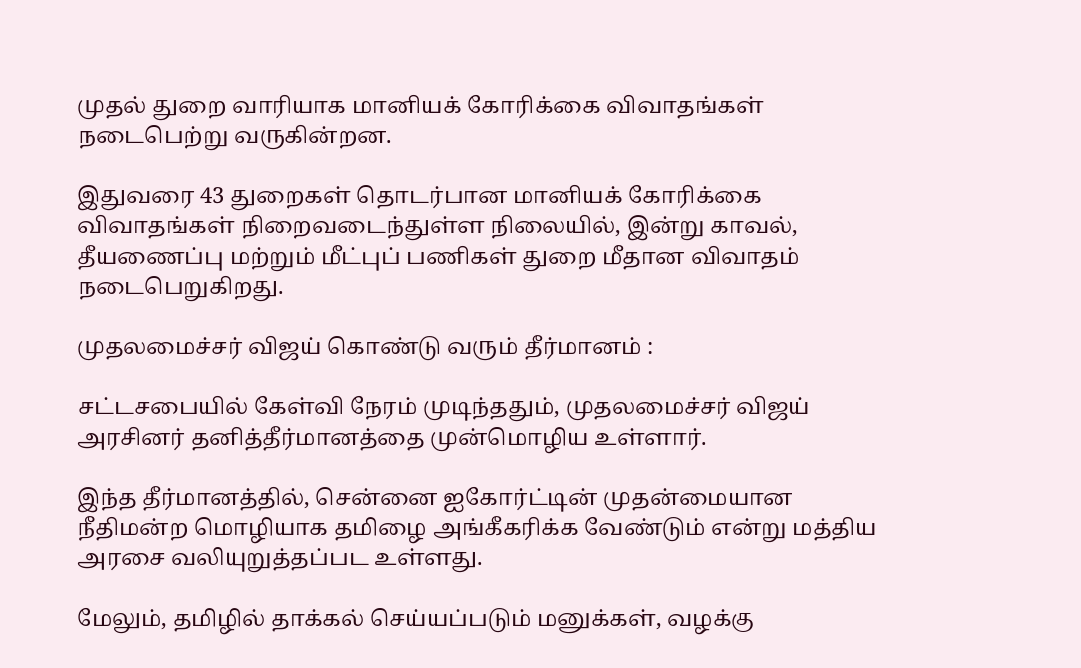முதல் துறை வாரியாக மானியக் கோரிக்கை விவாதங்கள் நடைபெற்று வருகின்றன.

இதுவரை 43 துறைகள் தொடர்பான மானியக் கோரிக்கை விவாதங்கள் நிறைவடைந்துள்ள நிலையில், இன்று காவல், தீயணைப்பு மற்றும் மீட்புப் பணிகள் துறை மீதான விவாதம் நடைபெறுகிறது.

முதலமைச்சர் விஜய் கொண்டு வரும் தீர்மானம் :

சட்டசபையில் கேள்வி நேரம் முடிந்ததும், முதலமைச்சர் விஜய் அரசினர் தனித்தீர்மானத்தை முன்மொழிய உள்ளார்.

இந்த தீர்மானத்தில், சென்னை ஐகோர்ட்டின் முதன்மையான நீதிமன்ற மொழியாக தமிழை அங்கீகரிக்க வேண்டும் என்று மத்திய அரசை வலியுறுத்தப்பட உள்ளது.

மேலும், தமிழில் தாக்கல் செய்யப்படும் மனுக்கள், வழக்கு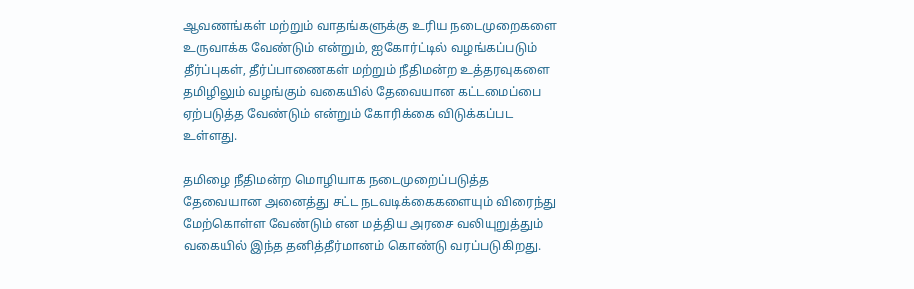ஆவணங்கள் மற்றும் வாதங்களுக்கு உரிய நடைமுறைகளை உருவாக்க வேண்டும் என்றும், ஐகோர்ட்டில் வழங்கப்படும் தீர்ப்புகள், தீர்ப்பாணைகள் மற்றும் நீதிமன்ற உத்தரவுகளை தமிழிலும் வழங்கும் வகையில் தேவையான கட்டமைப்பை ஏற்படுத்த வேண்டும் என்றும் கோரிக்கை விடுக்கப்பட உள்ளது.

தமிழை நீதிமன்ற மொழியாக நடைமுறைப்படுத்த தேவையான அனைத்து சட்ட நடவடிக்கைகளையும் விரைந்து மேற்கொள்ள வேண்டும் என மத்திய அரசை வலியுறுத்தும் வகையில் இந்த தனித்தீர்மானம் கொண்டு வரப்படுகிறது.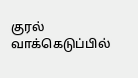குரல் வாக்கெடுப்பில்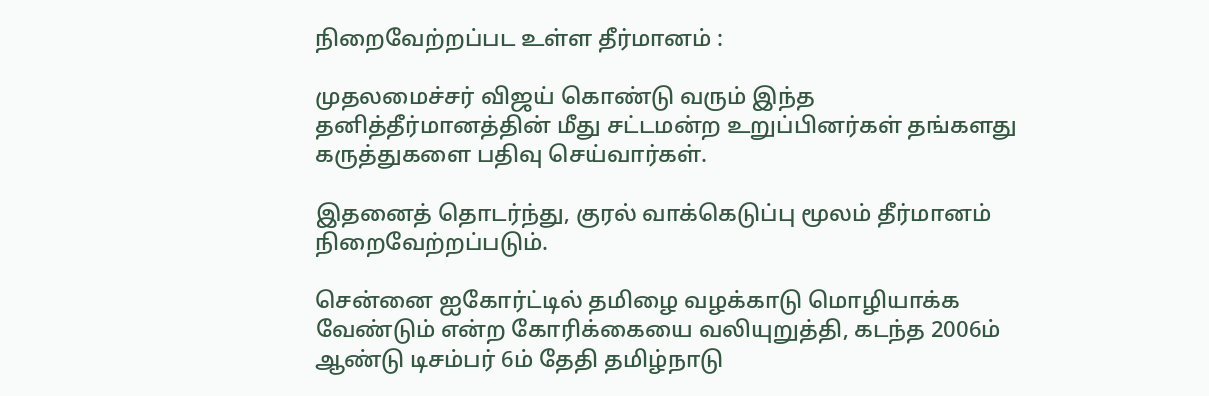நிறைவேற்றப்பட உள்ள தீர்மானம் :

முதலமைச்சர் விஜய் கொண்டு வரும் இந்த தனித்தீர்மானத்தின் மீது சட்டமன்ற உறுப்பினர்கள் தங்களது கருத்துகளை பதிவு செய்வார்கள்.

இதனைத் தொடர்ந்து, குரல் வாக்கெடுப்பு மூலம் தீர்மானம் நிறைவேற்றப்படும்.

சென்னை ஐகோர்ட்டில் தமிழை வழக்காடு மொழியாக்க வேண்டும் என்ற கோரிக்கையை வலியுறுத்தி, கடந்த 2006ம் ஆண்டு டிசம்பர் 6ம் தேதி தமிழ்நாடு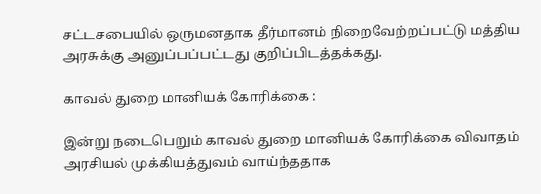சட்டசபையில் ஒருமனதாக தீர்மானம் நிறைவேற்றப்பட்டு மத்திய அரசுக்கு அனுப்பப்பட்டது குறிப்பிடத்தக்கது.

காவல் துறை மானியக் கோரிக்கை :

இன்று நடைபெறும் காவல் துறை மானியக் கோரிக்கை விவாதம் அரசியல் முக்கியத்துவம் வாய்ந்ததாக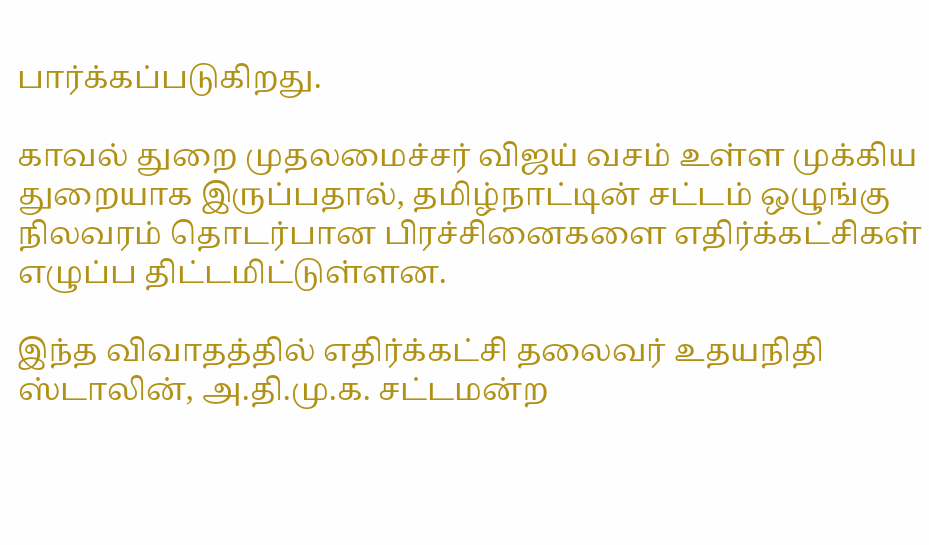பார்க்கப்படுகிறது.

காவல் துறை முதலமைச்சர் விஜய் வசம் உள்ள முக்கிய துறையாக இருப்பதால், தமிழ்நாட்டின் சட்டம் ஒழுங்கு நிலவரம் தொடர்பான பிரச்சினைகளை எதிர்க்கட்சிகள் எழுப்ப திட்டமிட்டுள்ளன.

இந்த விவாதத்தில் எதிர்க்கட்சி தலைவர் உதயநிதி ஸ்டாலின், அ.தி.மு.க. சட்டமன்ற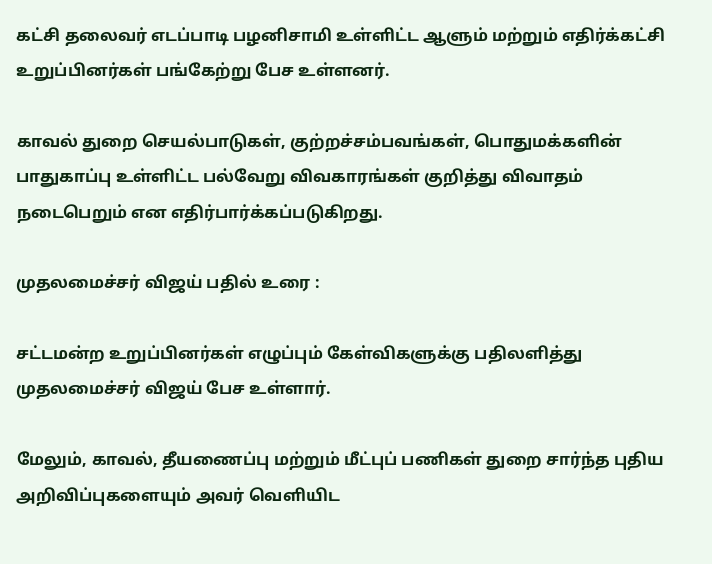கட்சி தலைவர் எடப்பாடி பழனிசாமி உள்ளிட்ட ஆளும் மற்றும் எதிர்க்கட்சி உறுப்பினர்கள் பங்கேற்று பேச உள்ளனர்.

காவல் துறை செயல்பாடுகள், குற்றச்சம்பவங்கள், பொதுமக்களின் பாதுகாப்பு உள்ளிட்ட பல்வேறு விவகாரங்கள் குறித்து விவாதம் நடைபெறும் என எதிர்பார்க்கப்படுகிறது.

முதலமைச்சர் விஜய் பதில் உரை :

சட்டமன்ற உறுப்பினர்கள் எழுப்பும் கேள்விகளுக்கு பதிலளித்து முதலமைச்சர் விஜய் பேச உள்ளார்.

மேலும், காவல், தீயணைப்பு மற்றும் மீட்புப் பணிகள் துறை சார்ந்த புதிய அறிவிப்புகளையும் அவர் வெளியிட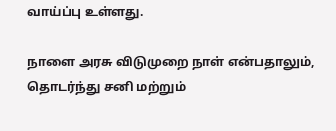வாய்ப்பு உள்ளது.

நாளை அரசு விடுமுறை நாள் என்பதாலும், தொடர்ந்து சனி மற்றும்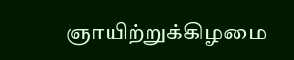ஞாயிற்றுக்கிழமை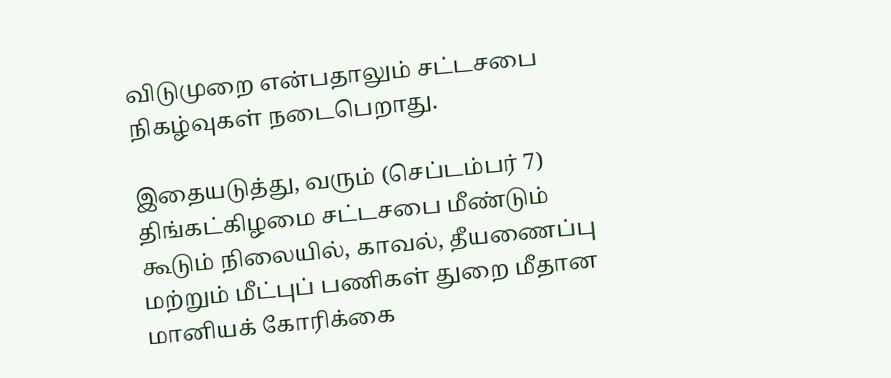விடுமுறை என்பதாலும் சட்டசபை நிகழ்வுகள் நடைபெறாது.

இதையடுத்து, வரும் (செப்டம்பர் 7) திங்கட்கிழமை சட்டசபை மீண்டும் கூடும் நிலையில், காவல், தீயணைப்பு மற்றும் மீட்புப் பணிகள் துறை மீதான மானியக் கோரிக்கை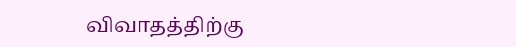விவாதத்திற்கு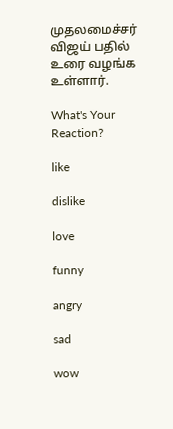முதலமைச்சர் விஜய் பதில் உரை வழங்க உள்ளார்.

What's Your Reaction?

like

dislike

love

funny

angry

sad

wow